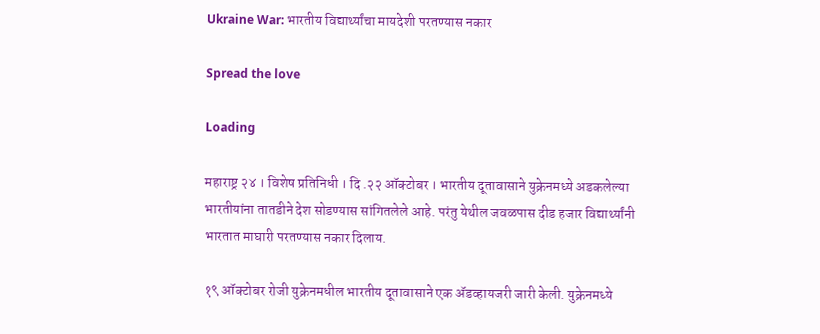Ukraine War: भारतीय विद्यार्थ्यांचा मायदेशी परतण्यास नकार

Spread the love

Loading

महाराष्ट्र २४ । विशेष प्रतिनिधी । दि .२२ ऑक्टोबर । भारतीय दूतावासाने युक्रेनमध्ये अडकलेल्या भारतीयांना तातडीने देश सोडण्यास सांगितलेले आहे. परंतु येथील जवळपास दीड हजार विद्यार्थ्यांनी भारतात माघारी परतण्यास नकार दिलाय.

१९ ऑक्टोबर रोजी युक्रेनमधील भारतीय दूतावासाने एक ॲडव्हायजरी जारी केली. युक्रेनमध्ये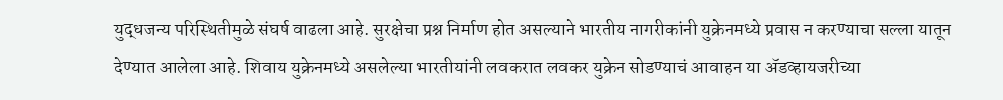युद्धजन्य परिस्थितीमुळे संघर्ष वाढला आहे. सुरक्षेचा प्रश्न निर्माण होत असल्याने भारतीय नागरीकांनी युक्रेनमध्ये प्रवास न करण्याचा सल्ला यातून देण्यात आलेला आहे. शिवाय युक्रेनमध्ये असलेल्या भारतीयांनी लवकरात लवकर युक्रेन सोडण्याचं आवाहन या ॲडव्हायजरीच्या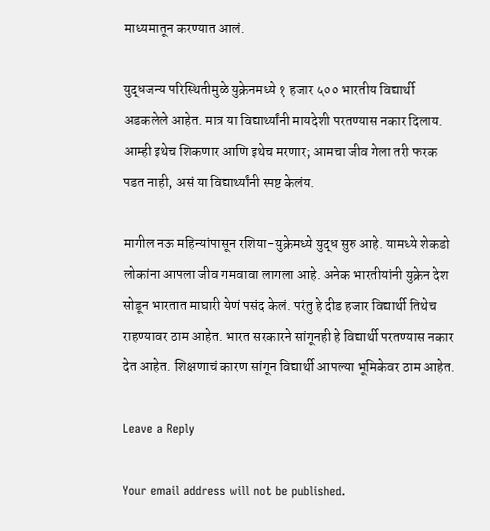माध्यमातून करण्यात आलं.

युद्धजन्य परिस्थितीमुळे युक्रेनमध्ये १ हजार ५०० भारतीय विद्यार्थी अडकलेले आहेत. मात्र या विद्यार्थ्यांनी मायदेशी परतण्यास नकार दिलाय. आम्ही इथेच शिकणार आणि इथेच मरणार; आमचा जीव गेला तरी फरक पडत नाही, असं या विद्यार्थ्यांनी स्पष्ट केलंय.

मागील नऊ महिन्यांपासून रशिया-युक्रेमध्ये युद्ध सुरु आहे. यामध्ये शेकडो लोकांना आपला जीव गमवावा लागला आहे. अनेक भारतीयांनी युक्रेन देश सोडून भारतात माघारी येणं पसंद केलं. परंतु हे दीड हजार विद्यार्थी तिथेच राहण्यावर ठाम आहेत. भारत सरकारने सांगूनही हे विद्यार्थी परतण्यास नकार देत आहेत. शिक्षणाचं कारण सांगून विद्यार्थी आपल्या भूमिकेवर ठाम आहेत.

Leave a Reply

Your email address will not be published.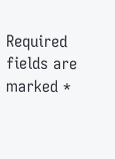Required fields are marked *